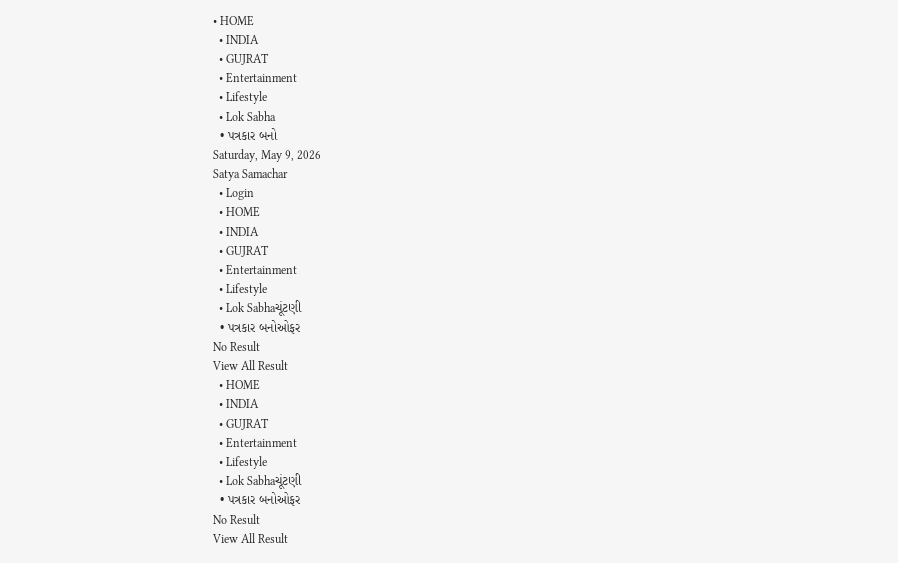• HOME
  • INDIA
  • GUJRAT
  • Entertainment
  • Lifestyle
  • Lok Sabha
  • પત્રકાર બનો
Saturday, May 9, 2026
Satya Samachar
  • Login
  • HOME
  • INDIA
  • GUJRAT
  • Entertainment
  • Lifestyle
  • Lok Sabhaચૂંટણી
  • પત્રકાર બનોઓફર
No Result
View All Result
  • HOME
  • INDIA
  • GUJRAT
  • Entertainment
  • Lifestyle
  • Lok Sabhaચૂંટણી
  • પત્રકાર બનોઓફર
No Result
View All Result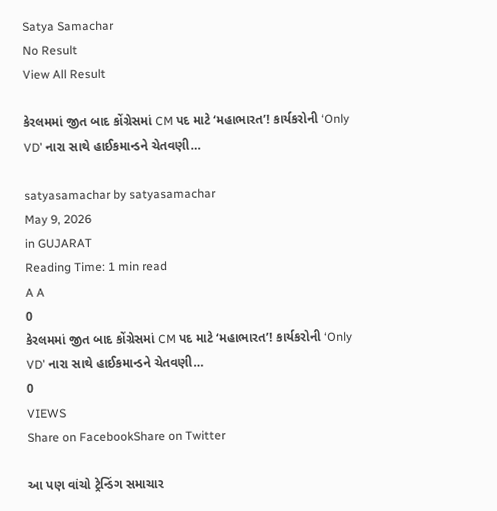Satya Samachar
No Result
View All Result

કેરલમમાં જીત બાદ કોંગ્રેસમાં CM પદ માટે ‘મહાભારત’! કાર્યકરોની ‘Only VD’ નારા સાથે હાઈકમાન્ડને ચેતવણી…

satyasamachar by satyasamachar
May 9, 2026
in GUJARAT
Reading Time: 1 min read
A A
0
કેરલમમાં જીત બાદ કોંગ્રેસમાં CM પદ માટે ‘મહાભારત’! કાર્યકરોની ‘Only VD’ નારા સાથે હાઈકમાન્ડને ચેતવણી…
0
VIEWS
Share on FacebookShare on Twitter

આ પણ વાંચો ટ્રેન્ડિંગ સમાચાર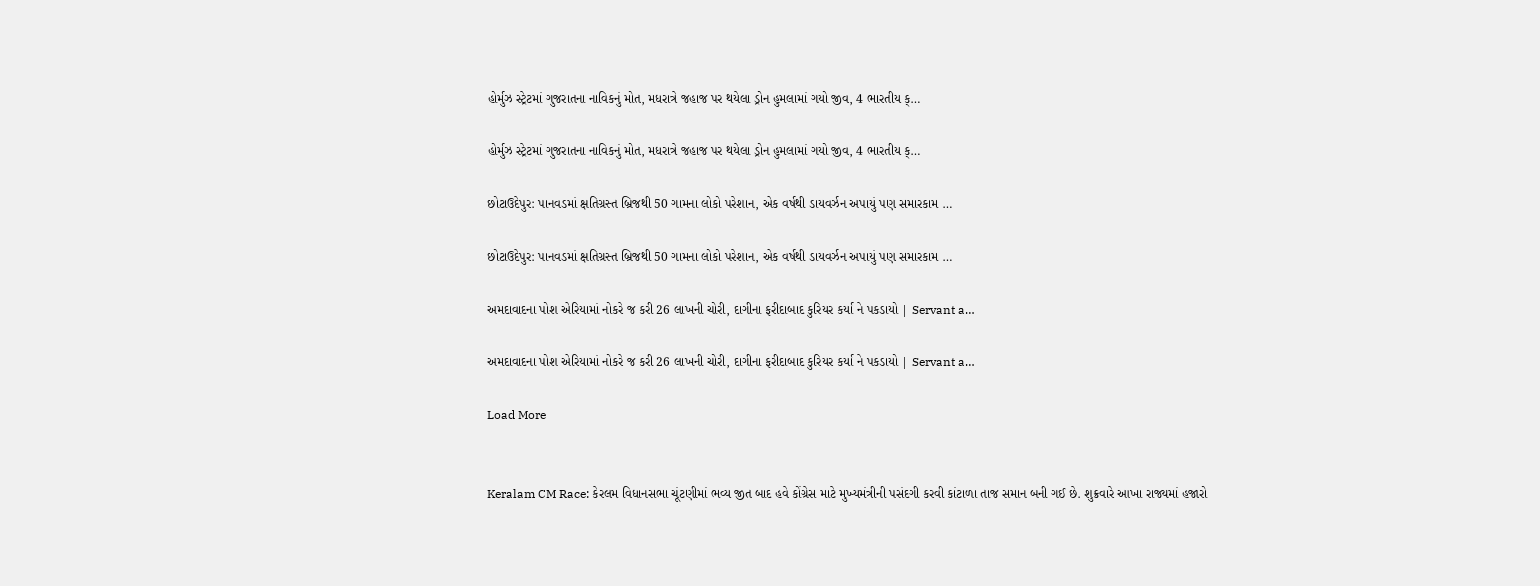હોર્મુઝ સ્ટ્રેટમાં ગુજરાતના નાવિકનું મોત, મધરાત્રે જહાજ પર થયેલા ડ્રોન હુમલામાં ગયો જીવ, 4 ભારતીય ક્…

હોર્મુઝ સ્ટ્રેટમાં ગુજરાતના નાવિકનું મોત, મધરાત્રે જહાજ પર થયેલા ડ્રોન હુમલામાં ગયો જીવ, 4 ભારતીય ક્…

છોટાઉદેપુર: પાનવડમાં ક્ષતિગ્રસ્ત બ્રિજથી 50 ગામના લોકો પરેશાન, એક વર્ષથી ડાયવર્ઝન અપાયું પણ સમારકામ …

છોટાઉદેપુર: પાનવડમાં ક્ષતિગ્રસ્ત બ્રિજથી 50 ગામના લોકો પરેશાન, એક વર્ષથી ડાયવર્ઝન અપાયું પણ સમારકામ …

અમદાવાદના પોશ એરિયામાં નોકરે જ કરી 26 લાખની ચોરી, દાગીના ફરીદાબાદ કુરિયર કર્યા ને પકડાયો | Servant a…

અમદાવાદના પોશ એરિયામાં નોકરે જ કરી 26 લાખની ચોરી, દાગીના ફરીદાબાદ કુરિયર કર્યા ને પકડાયો | Servant a…

Load More


Keralam CM Race: કેરલમ વિધાનસભા ચૂંટણીમાં ભવ્ય જીત બાદ હવે કોંગ્રેસ માટે મુખ્યમંત્રીની પસંદગી કરવી કાંટાળા તાજ સમાન બની ગઈ છે. શુક્રવારે આખા રાજ્યમાં હજારો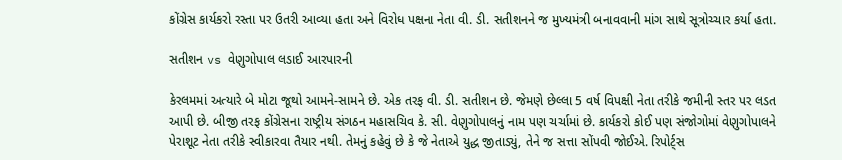કોંગ્રેસ કાર્યકરો રસ્તા પર ઉતરી આવ્યા હતા અને વિરોધ પક્ષના નેતા વી. ડી. સતીશનને જ મુખ્યમંત્રી બનાવવાની માંગ સાથે સૂત્રોચ્ચાર કર્યા હતા.

સતીશન vs વેણુગોપાલ લડાઈ આરપારની

કેરલમમાં અત્યારે બે મોટા જૂથો આમને-સામને છે. એક તરફ વી. ડી. સતીશન છે. જેમણે છેલ્લા 5 વર્ષ વિપક્ષી નેતા તરીકે જમીની સ્તર પર લડત આપી છે. બીજી તરફ કોંગ્રેસના રાષ્ટ્રીય સંગઠન મહાસચિવ કે. સી. વેણુગોપાલનું નામ પણ ચર્ચામાં છે. કાર્યકરો કોઈ પણ સંજોગોમાં વેણુગોપાલને પેરાશૂટ નેતા તરીકે સ્વીકારવા તૈયાર નથી. તેમનું કહેવું છે કે જે નેતાએ યુદ્ધ જીતાડ્યું, તેને જ સત્તા સોંપવી જોઈએ. રિપોર્ટ્સ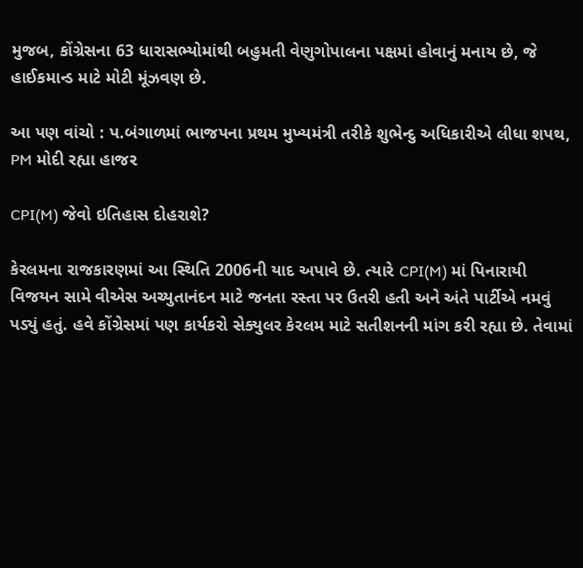મુજબ, કોંગ્રેસના 63 ધારાસભ્યોમાંથી બહુમતી વેણુગોપાલના પક્ષમાં હોવાનું મનાય છે, જે હાઈકમાન્ડ માટે મોટી મૂંઝવણ છે.

આ પણ વાંચો : પ.બંગાળમાં ભાજપના પ્રથમ મુખ્યમંત્રી તરીકે શુભેન્દુ અધિકારીએ લીધા શપથ, PM મોદી રહ્યા હાજર

CPI(M) જેવો ઇતિહાસ દોહરાશે?

કેરલમના રાજકારણમાં આ સ્થિતિ 2006ની યાદ અપાવે છે. ત્યારે CPI(M) માં પિનારાયી વિજયન સામે વીએસ અચ્યુતાનંદન માટે જનતા રસ્તા પર ઉતરી હતી અને અંતે પાર્ટીએ નમવું પડ્યું હતું. હવે કોંગ્રેસમાં પણ કાર્યકરો સેક્યુલર કેરલમ માટે સતીશનની માંગ કરી રહ્યા છે. તેવામાં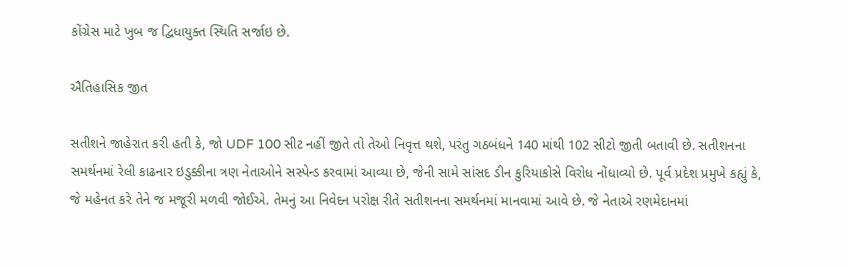કોંગ્રેસ માટે ખુબ જ દ્વિધાયુક્ત સ્થિતિ સર્જાઇ છે.

ઐતિહાસિક જીત

સતીશને જાહેરાત કરી હતી કે, જો UDF 100 સીટ નહીં જીતે તો તેઓ નિવૃત્ત થશે, પરંતુ ગઠબંધને 140 માંથી 102 સીટો જીતી બતાવી છે. સતીશનના સમર્થનમાં રેલી કાઢનાર ઇડુક્કીના ત્રણ નેતાઓને સસ્પેન્ડ કરવામાં આવ્યા છે, જેની સામે સાંસદ ડીન કુરિયાકોસે વિરોધ નોંધાવ્યો છે. પૂર્વ પ્રદેશ પ્રમુખે કહ્યું કે, જે મહેનત કરે તેને જ મજૂરી મળવી જોઈએ. તેમનું આ નિવેદન પરોક્ષ રીતે સતીશનના સમર્થનમાં માનવામાં આવે છે. જે નેતાએ રણમેદાનમાં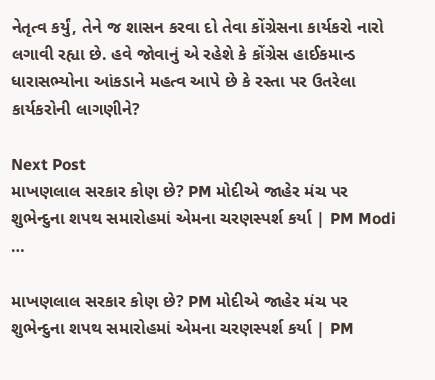નેતૃત્વ કર્યું, તેને જ શાસન કરવા દો તેવા કોંગ્રેસના કાર્યકરો નારો લગાવી રહ્યા છે. હવે જોવાનું એ રહેશે કે કોંગ્રેસ હાઈકમાન્ડ ધારાસભ્યોના આંકડાને મહત્વ આપે છે કે રસ્તા પર ઉતરેલા કાર્યકરોની લાગણીને?

Next Post
માખણલાલ સરકાર કોણ છે? PM મોદીએ જાહેર મંચ પર શુભેન્દુના શપથ સમારોહમાં એમના ચરણસ્પર્શ કર્યા | PM Modi …

માખણલાલ સરકાર કોણ છે? PM મોદીએ જાહેર મંચ પર શુભેન્દુના શપથ સમારોહમાં એમના ચરણસ્પર્શ કર્યા | PM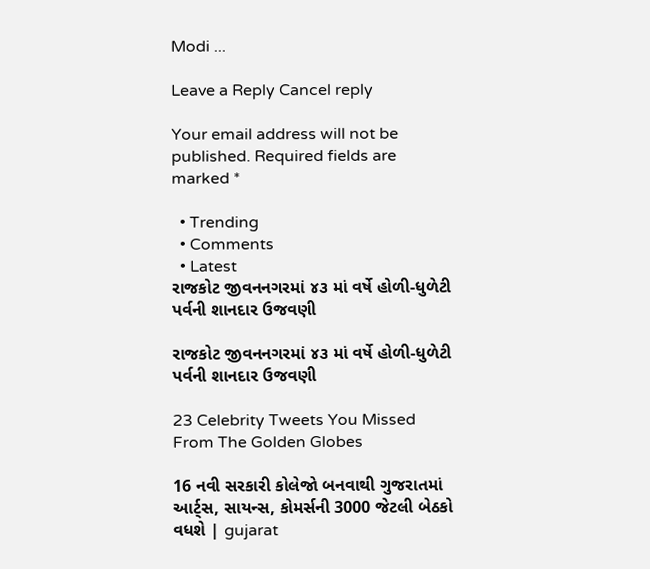Modi ...

Leave a Reply Cancel reply

Your email address will not be published. Required fields are marked *

  • Trending
  • Comments
  • Latest
રાજકોટ જીવનનગરમાં ૪૩ માં વર્ષે હોળી-ધુળેટી પર્વની શાનદાર ઉજવણી

રાજકોટ જીવનનગરમાં ૪૩ માં વર્ષે હોળી-ધુળેટી પર્વની શાનદાર ઉજવણી

23 Celebrity Tweets You Missed From The Golden Globes

16 નવી સરકારી કોલેજો બનવાથી ગુજરાતમાં આર્ટ્સ, સાયન્સ, કોમર્સની 3000 જેટલી બેઠકો વધશે | gujarat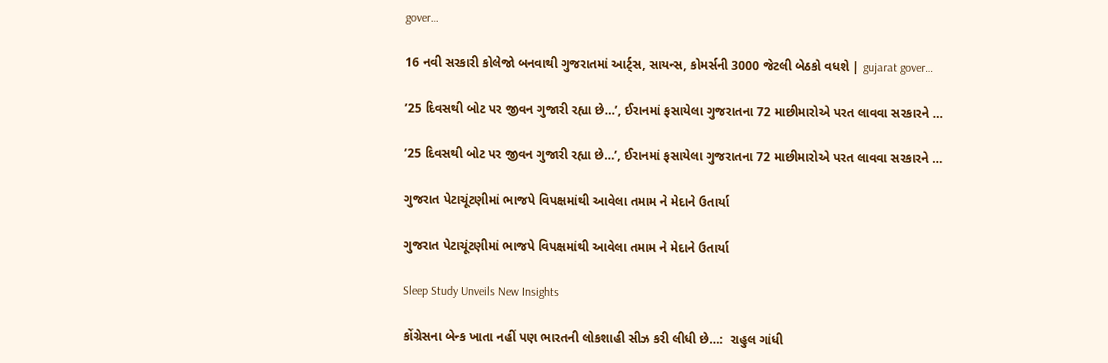gover…

16 નવી સરકારી કોલેજો બનવાથી ગુજરાતમાં આર્ટ્સ, સાયન્સ, કોમર્સની 3000 જેટલી બેઠકો વધશે | gujarat gover…

’25 દિવસથી બોટ પર જીવન ગુજારી રહ્યા છે…’, ઈરાનમાં ફસાયેલા ગુજરાતના 72 માછીમારોએ પરત લાવવા સરકારને …

’25 દિવસથી બોટ પર જીવન ગુજારી રહ્યા છે…’, ઈરાનમાં ફસાયેલા ગુજરાતના 72 માછીમારોએ પરત લાવવા સરકારને …

ગુજરાત પેટાચૂંટણીમાં ભાજપે વિપક્ષમાંથી આવેલા તમામ ને મેદાને ઉતાર્યા

ગુજરાત પેટાચૂંટણીમાં ભાજપે વિપક્ષમાંથી આવેલા તમામ ને મેદાને ઉતાર્યા

Sleep Study Unveils New Insights

કોંગ્રેસના બેન્ક ખાતા નહીં પણ ભારતની લોકશાહી સીઝ કરી લીધી છે…:  રાહુલ ગાંધી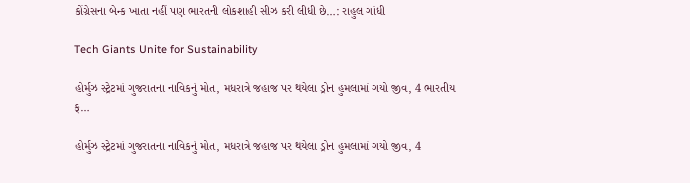કોંગ્રેસના બેન્ક ખાતા નહીં પણ ભારતની લોકશાહી સીઝ કરી લીધી છે…: રાહુલ ગાંધી

Tech Giants Unite for Sustainability

હોર્મુઝ સ્ટ્રેટમાં ગુજરાતના નાવિકનું મોત, મધરાત્રે જહાજ પર થયેલા ડ્રોન હુમલામાં ગયો જીવ, 4 ભારતીય ક્…

હોર્મુઝ સ્ટ્રેટમાં ગુજરાતના નાવિકનું મોત, મધરાત્રે જહાજ પર થયેલા ડ્રોન હુમલામાં ગયો જીવ, 4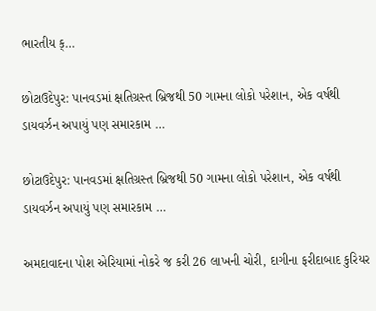ભારતીય ક્…

છોટાઉદેપુર: પાનવડમાં ક્ષતિગ્રસ્ત બ્રિજથી 50 ગામના લોકો પરેશાન, એક વર્ષથી ડાયવર્ઝન અપાયું પણ સમારકામ …

છોટાઉદેપુર: પાનવડમાં ક્ષતિગ્રસ્ત બ્રિજથી 50 ગામના લોકો પરેશાન, એક વર્ષથી ડાયવર્ઝન અપાયું પણ સમારકામ …

અમદાવાદના પોશ એરિયામાં નોકરે જ કરી 26 લાખની ચોરી, દાગીના ફરીદાબાદ કુરિયર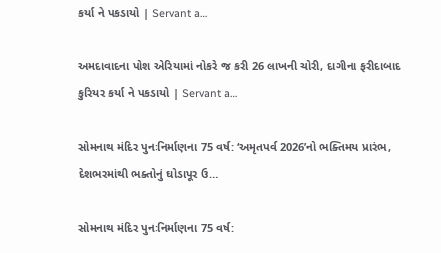કર્યા ને પકડાયો | Servant a…

અમદાવાદના પોશ એરિયામાં નોકરે જ કરી 26 લાખની ચોરી, દાગીના ફરીદાબાદ કુરિયર કર્યા ને પકડાયો | Servant a…

સોમનાથ મંદિર પુનઃનિર્માણના 75 વર્ષ: ‘અમૃતપર્વ 2026’નો ભક્તિમય પ્રારંભ, દેશભરમાંથી ભક્તોનું ઘોડાપૂર ઉ…

સોમનાથ મંદિર પુનઃનિર્માણના 75 વર્ષ: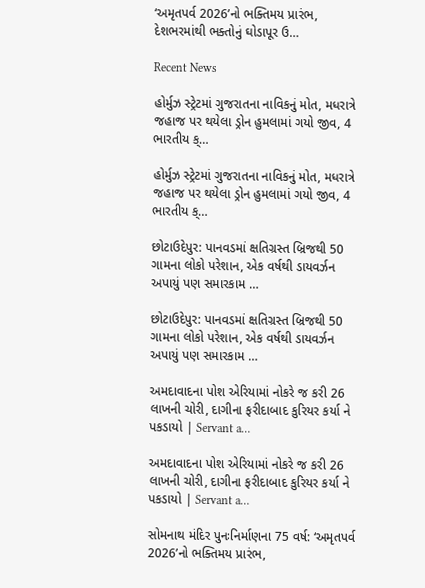‘અમૃતપર્વ 2026’નો ભક્તિમય પ્રારંભ, દેશભરમાંથી ભક્તોનું ઘોડાપૂર ઉ…

Recent News

હોર્મુઝ સ્ટ્રેટમાં ગુજરાતના નાવિકનું મોત, મધરાત્રે જહાજ પર થયેલા ડ્રોન હુમલામાં ગયો જીવ, 4 ભારતીય ક્…

હોર્મુઝ સ્ટ્રેટમાં ગુજરાતના નાવિકનું મોત, મધરાત્રે જહાજ પર થયેલા ડ્રોન હુમલામાં ગયો જીવ, 4 ભારતીય ક્…

છોટાઉદેપુર: પાનવડમાં ક્ષતિગ્રસ્ત બ્રિજથી 50 ગામના લોકો પરેશાન, એક વર્ષથી ડાયવર્ઝન અપાયું પણ સમારકામ …

છોટાઉદેપુર: પાનવડમાં ક્ષતિગ્રસ્ત બ્રિજથી 50 ગામના લોકો પરેશાન, એક વર્ષથી ડાયવર્ઝન અપાયું પણ સમારકામ …

અમદાવાદના પોશ એરિયામાં નોકરે જ કરી 26 લાખની ચોરી, દાગીના ફરીદાબાદ કુરિયર કર્યા ને પકડાયો | Servant a…

અમદાવાદના પોશ એરિયામાં નોકરે જ કરી 26 લાખની ચોરી, દાગીના ફરીદાબાદ કુરિયર કર્યા ને પકડાયો | Servant a…

સોમનાથ મંદિર પુનઃનિર્માણના 75 વર્ષ: ‘અમૃતપર્વ 2026’નો ભક્તિમય પ્રારંભ,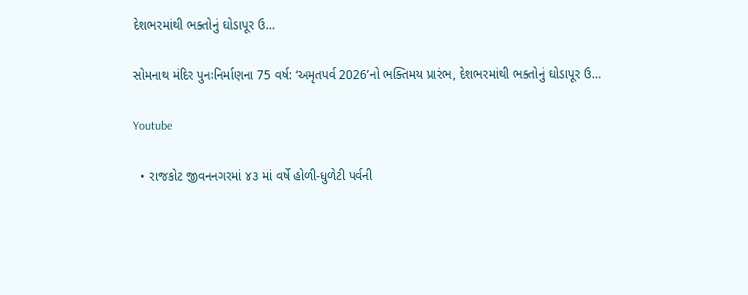દેશભરમાંથી ભક્તોનું ઘોડાપૂર ઉ…

સોમનાથ મંદિર પુનઃનિર્માણના 75 વર્ષ: ‘અમૃતપર્વ 2026’નો ભક્તિમય પ્રારંભ, દેશભરમાંથી ભક્તોનું ઘોડાપૂર ઉ…

Youtube

  • રાજકોટ જીવનનગરમાં ૪૩ માં વર્ષે હોળી-ધુળેટી પર્વની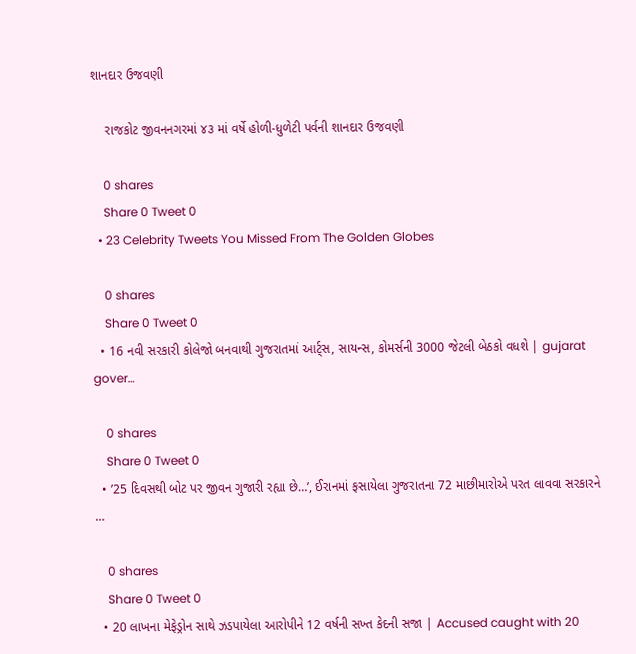શાનદાર ઉજવણી

    રાજકોટ જીવનનગરમાં ૪૩ માં વર્ષે હોળી-ધુળેટી પર્વની શાનદાર ઉજવણી

    0 shares
    Share 0 Tweet 0
  • 23 Celebrity Tweets You Missed From The Golden Globes

    0 shares
    Share 0 Tweet 0
  • 16 નવી સરકારી કોલેજો બનવાથી ગુજરાતમાં આર્ટ્સ, સાયન્સ, કોમર્સની 3000 જેટલી બેઠકો વધશે | gujarat gover…

    0 shares
    Share 0 Tweet 0
  • ’25 દિવસથી બોટ પર જીવન ગુજારી રહ્યા છે…’, ઈરાનમાં ફસાયેલા ગુજરાતના 72 માછીમારોએ પરત લાવવા સરકારને …

    0 shares
    Share 0 Tweet 0
  • 20 લાખના મેફેડ્રોન સાથે ઝડપાયેલા આરોપીને 12 વર્ષની સખ્ત કેદની સજા | Accused caught with 20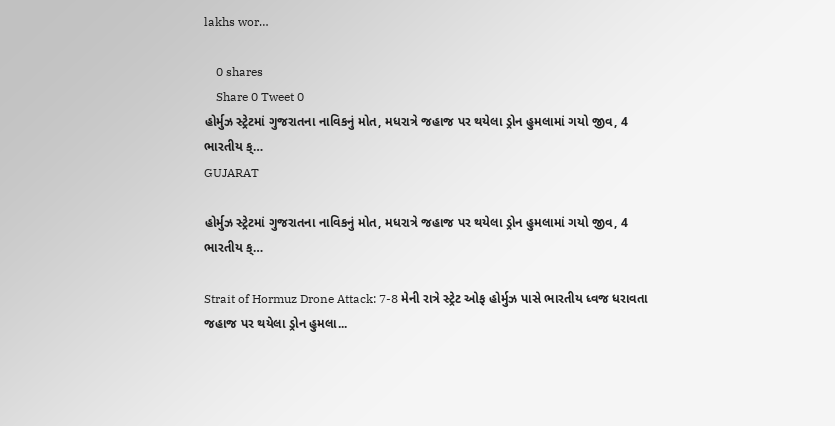lakhs wor…

    0 shares
    Share 0 Tweet 0
હોર્મુઝ સ્ટ્રેટમાં ગુજરાતના નાવિકનું મોત, મધરાત્રે જહાજ પર થયેલા ડ્રોન હુમલામાં ગયો જીવ, 4 ભારતીય ક્…
GUJARAT

હોર્મુઝ સ્ટ્રેટમાં ગુજરાતના નાવિકનું મોત, મધરાત્રે જહાજ પર થયેલા ડ્રોન હુમલામાં ગયો જીવ, 4 ભારતીય ક્…

Strait of Hormuz Drone Attack: 7-8 મેની રાત્રે સ્ટ્રેટ ઓફ હોર્મુઝ પાસે ભારતીય ધ્વજ ધરાવતા જહાજ પર થયેલા ડ્રોન હુમલા...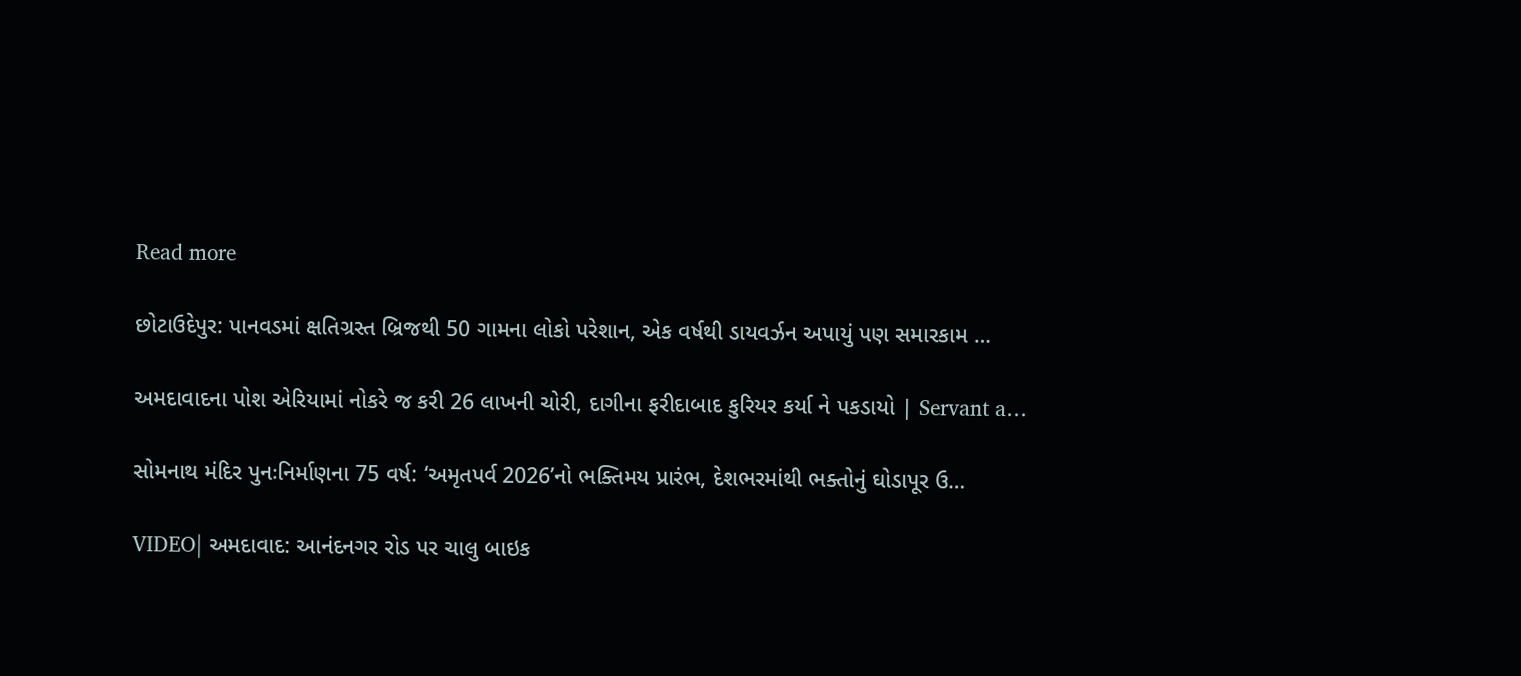Read more

છોટાઉદેપુર: પાનવડમાં ક્ષતિગ્રસ્ત બ્રિજથી 50 ગામના લોકો પરેશાન, એક વર્ષથી ડાયવર્ઝન અપાયું પણ સમારકામ …

અમદાવાદના પોશ એરિયામાં નોકરે જ કરી 26 લાખની ચોરી, દાગીના ફરીદાબાદ કુરિયર કર્યા ને પકડાયો | Servant a…

સોમનાથ મંદિર પુનઃનિર્માણના 75 વર્ષ: ‘અમૃતપર્વ 2026’નો ભક્તિમય પ્રારંભ, દેશભરમાંથી ભક્તોનું ઘોડાપૂર ઉ…

VIDEO| અમદાવાદ: આનંદનગર રોડ પર ચાલુ બાઇક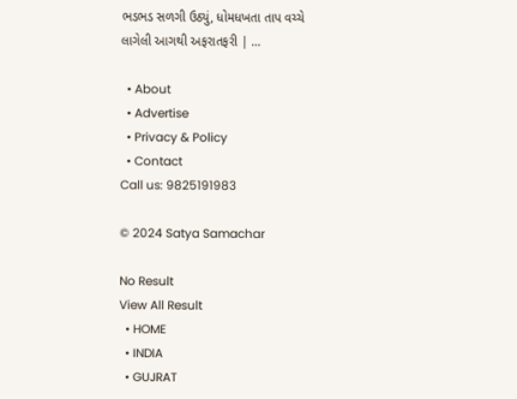ભડભડ સળગી ઉઠ્યું, ધોમધખતા તાપ વચ્ચે લાગેલી આગથી અફરાતફરી | …

  • About
  • Advertise
  • Privacy & Policy
  • Contact
Call us: 9825191983

© 2024 Satya Samachar

No Result
View All Result
  • HOME
  • INDIA
  • GUJRAT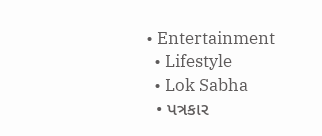• Entertainment
  • Lifestyle
  • Lok Sabha
  • પત્રકાર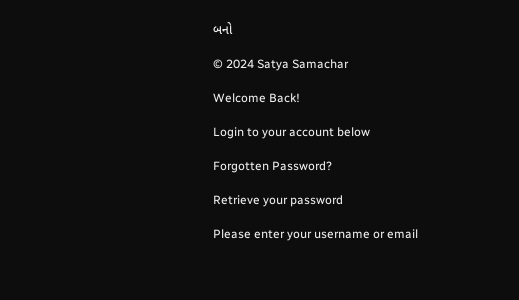બનો

© 2024 Satya Samachar

Welcome Back!

Login to your account below

Forgotten Password?

Retrieve your password

Please enter your username or email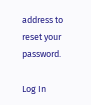address to reset your password.

Log In